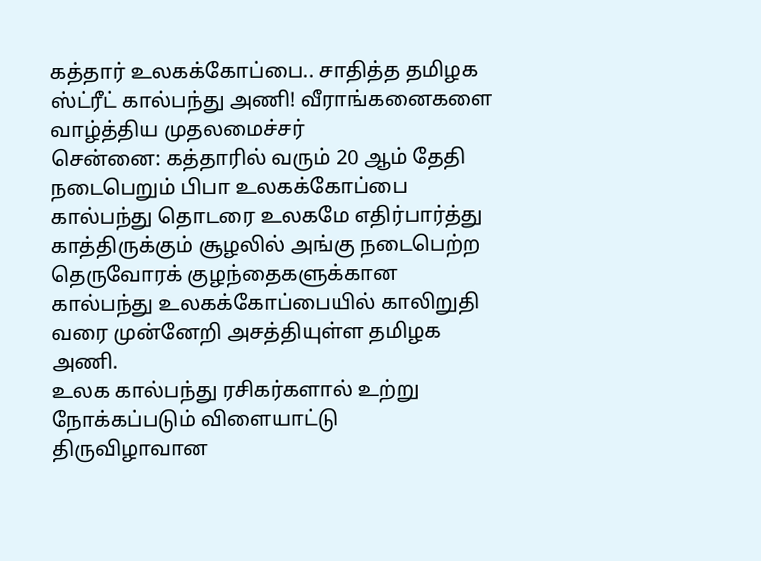கத்தார் உலகக்கோப்பை.. சாதித்த தமிழக ஸ்ட்ரீட் கால்பந்து அணி! வீராங்கனைகளை வாழ்த்திய முதலமைச்சர்
சென்னை: கத்தாரில் வரும் 20 ஆம் தேதி நடைபெறும் பிபா உலகக்கோப்பை கால்பந்து தொடரை உலகமே எதிர்பார்த்து காத்திருக்கும் சூழலில் அங்கு நடைபெற்ற தெருவோரக் குழந்தைகளுக்கான கால்பந்து உலகக்கோப்பையில் காலிறுதி வரை முன்னேறி அசத்தியுள்ள தமிழக அணி.
உலக கால்பந்து ரசிகர்களால் உற்று நோக்கப்படும் விளையாட்டு திருவிழாவான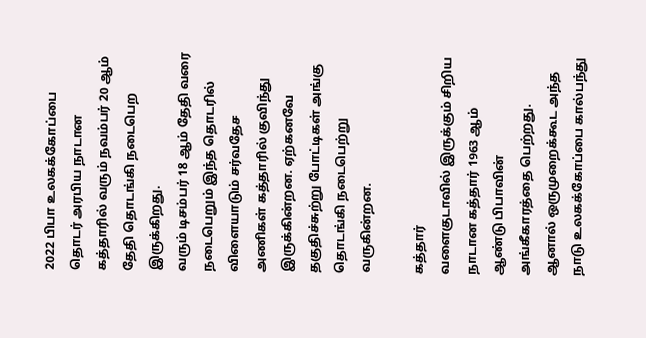2022 பிபா உலகக்கோப்பை தொடர் அரபிய நாடான கத்தாரில் வரும் நவம்பர் 20 ஆம் தேதி தொடங்கி நடைபெற இருக்கிறது.
வரும் டிசம்பர் 18 ஆம் தேதி வரை நடைபெறும் இந்த தொடரில் விளையாடும் சர்வதேச அணிகள் கத்தாரில் குவிந்து இருக்கின்றன. ஏற்கனவே தகுதிச்சுற்று போட்டிகள் அங்கு தொடங்கி நடைபெற்று வருகின்றன.

கத்தார்
வளைகுடாவில் இருக்கும் சிறிய நாடான கத்தார் 1963 ஆம் ஆண்டு பிபாவின் அங்கீகாரத்தை பெற்றது. ஆனால் ஒருமுறைக்கூட அந்த நாடு உலகக்கோப்பை கால்பந்து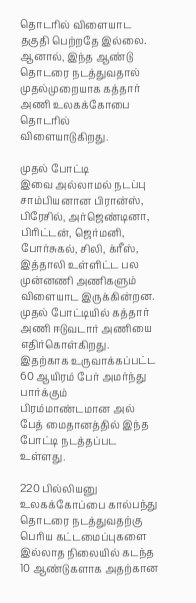தொடரில் விளையாட தகுதி பெற்றதே இல்லை. ஆனால், இந்த ஆண்டு தொடரை நடத்துவதால் முதல்முறையாக கத்தார் அணி உலகக்கோபை தொடரில் விளையாடுகிறது.

முதல் போட்டி
இவை அல்லாமல் நடப்பு சாம்பியனான பிரான்ஸ், பிரேசில், அர்ஜெண்டினா, பிரிட்டன், ஜெர்மனி, போர்சுகல், சிலி, க்ரீஸ், இத்தாலி உள்ளிட்ட பல முன்னணி அணிகளும் விளையாட இருக்கின்றன. முதல் போட்டியில் கத்தார் அணி ஈடுவடார் அணியை எதிர்கொள்கிறது. இதற்காக உருவாக்கப்பட்ட 60 ஆயிரம் பேர் அமர்ந்து பார்க்கும் பிரம்மாண்டமான அல் பேத் மைதானத்தில் இந்த போட்டி நடத்தப்பட உள்ளது.

220 பில்லியனு
உலகக்கோப்பை கால்பந்து தொடரை நடத்துவதற்கு பெரிய கட்டமைப்புகளை இல்லாத நிலையில் கடந்த 10 ஆண்டுகளாக அதற்கான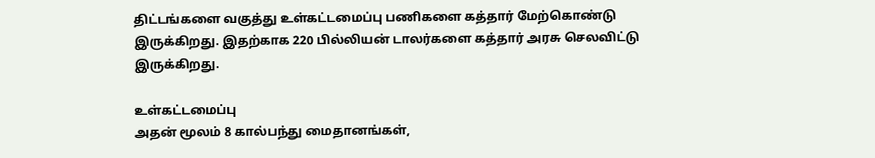திட்டங்களை வகுத்து உள்கட்டமைப்பு பணிகளை கத்தார் மேற்கொண்டு இருக்கிறது. இதற்காக 220 பில்லியன் டாலர்களை கத்தார் அரசு செலவிட்டு இருக்கிறது.

உள்கட்டமைப்பு
அதன் மூலம் 8 கால்பந்து மைதானங்கள்,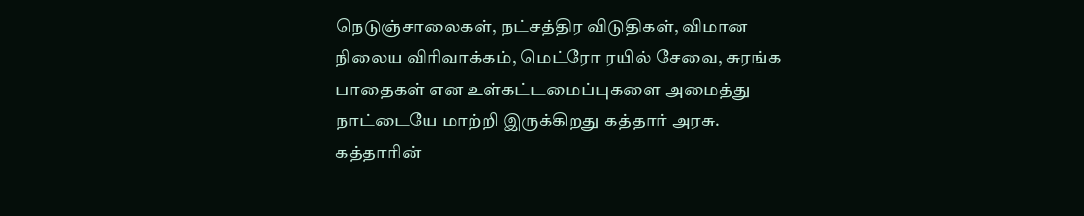நெடுஞ்சாலைகள், நட்சத்திர விடுதிகள், விமான நிலைய விரிவாக்கம், மெட்ரோ ரயில் சேவை, சுரங்க பாதைகள் என உள்கட்டமைப்புகளை அமைத்து நாட்டையே மாற்றி இருக்கிறது கத்தார் அரசு. கத்தாரின்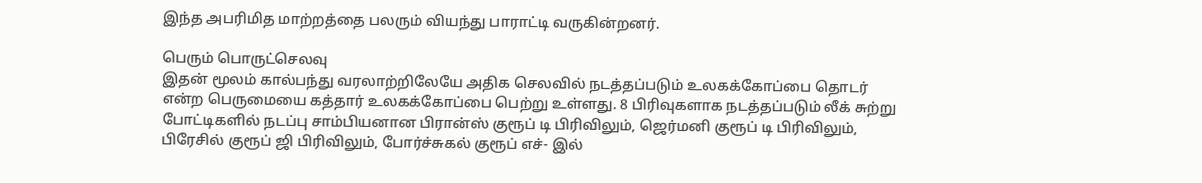இந்த அபரிமித மாற்றத்தை பலரும் வியந்து பாராட்டி வருகின்றனர்.

பெரும் பொருட்செலவு
இதன் மூலம் கால்பந்து வரலாற்றிலேயே அதிக செலவில் நடத்தப்படும் உலகக்கோப்பை தொடர் என்ற பெருமையை கத்தார் உலகக்கோப்பை பெற்று உள்ளது. 8 பிரிவுகளாக நடத்தப்படும் லீக் சுற்று போட்டிகளில் நடப்பு சாம்பியனான பிரான்ஸ் குரூப் டி பிரிவிலும், ஜெர்மனி குரூப் டி பிரிவிலும், பிரேசில் குரூப் ஜி பிரிவிலும், போர்ச்சுகல் குரூப் எச்- இல்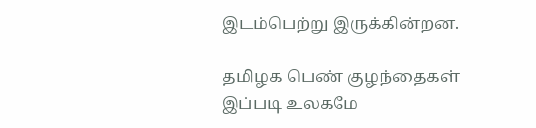இடம்பெற்று இருக்கின்றன.

தமிழக பெண் குழந்தைகள்
இப்படி உலகமே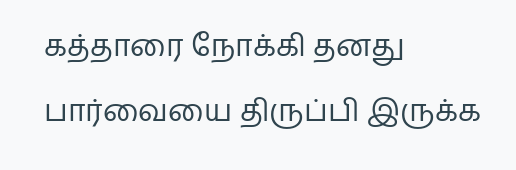கத்தாரை நோக்கி தனது பார்வையை திருப்பி இருக்க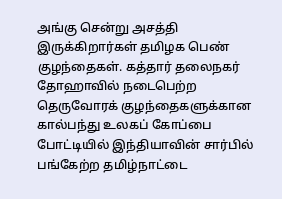அங்கு சென்று அசத்தி இருக்கிறார்கள் தமிழக பெண் குழந்தைகள். கத்தார் தலைநகர் தோஹாவில் நடைபெற்ற தெருவோரக் குழந்தைகளுக்கான கால்பந்து உலகப் கோப்பை போட்டியில் இந்தியாவின் சார்பில் பங்கேற்ற தமிழ்நாட்டை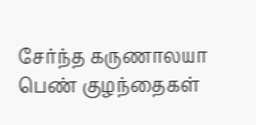சேர்ந்த கருணாலயா பெண் குழந்தைகள்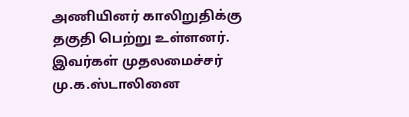அணியினர் காலிறுதிக்கு தகுதி பெற்று உள்ளனர். இவர்கள் முதலமைச்சர் மு.க.ஸ்டாலினை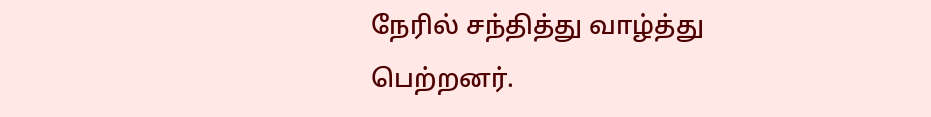நேரில் சந்தித்து வாழ்த்து பெற்றனர்.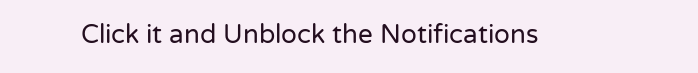Click it and Unblock the Notifications